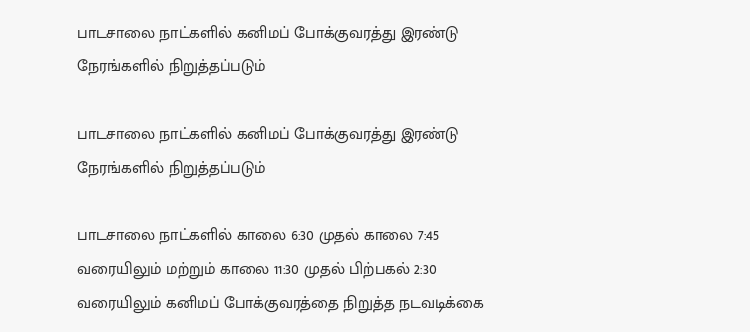பாடசாலை நாட்களில் கனிமப் போக்குவரத்து இரண்டு நேரங்களில் நிறுத்தப்படும்

பாடசாலை நாட்களில் கனிமப் போக்குவரத்து இரண்டு நேரங்களில் நிறுத்தப்படும்

பாடசாலை நாட்களில் காலை 6:30 முதல் காலை 7:45 வரையிலும் மற்றும் காலை 11:30 முதல் பிற்பகல் 2:30 வரையிலும் கனிமப் போக்குவரத்தை நிறுத்த நடவடிக்கை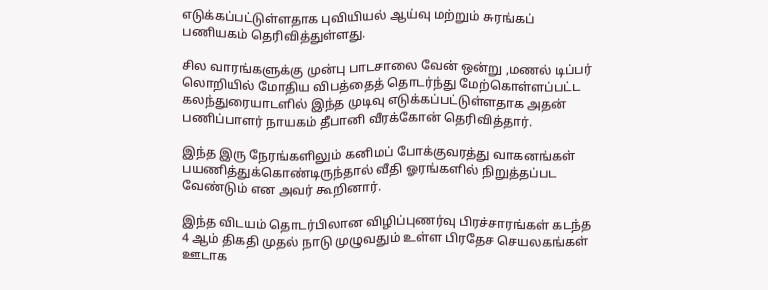எடுக்கப்பட்டுள்ளதாக புவியியல் ஆய்வு மற்றும் சுரங்கப் பணியகம் தெரிவித்துள்ளது.

சில வாரங்களுக்கு முன்பு பாடசாலை வேன் ஒன்று ,மணல் டிப்பர் லொறியில் மோதிய விபத்தைத் தொடர்ந்து மேற்கொள்ளப்பட்ட கலந்துரையாடளில் இந்த முடிவு எடுக்கப்பட்டுள்ளதாக அதன் பணிப்பாளர் நாயகம் தீபானி வீரக்கோன் தெரிவித்தார்.

இந்த இரு நேரங்களிலும் கனிமப் போக்குவரத்து வாகனங்கள் பயணித்துக்கொண்டிருந்தால் வீதி ஓரங்களில் நிறுத்தப்பட வேண்டும் என அவர் கூறினார்.

இந்த விடயம் தொடர்பிலான விழிப்புணர்வு பிரச்சாரங்கள் கடந்த 4 ஆம் திகதி முதல் நாடு முழுவதும் உள்ள பிரதேச செயலகங்கள் ஊடாக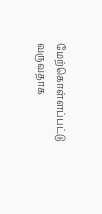மேற்கொள்ளப்பட்டு வருவதாக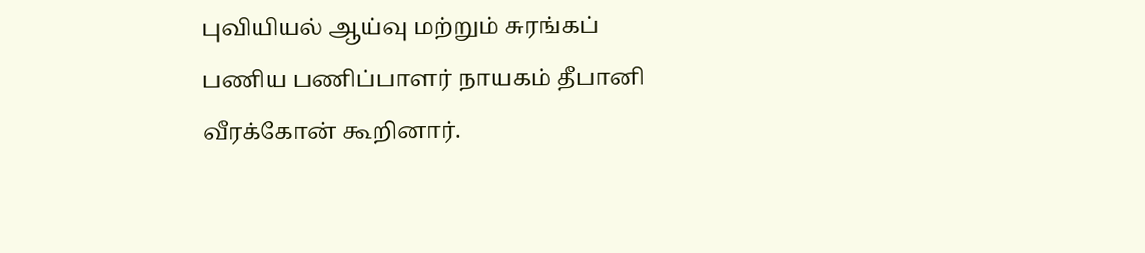புவியியல் ஆய்வு மற்றும் சுரங்கப் பணிய பணிப்பாளர் நாயகம் தீபானி வீரக்கோன் கூறினார்.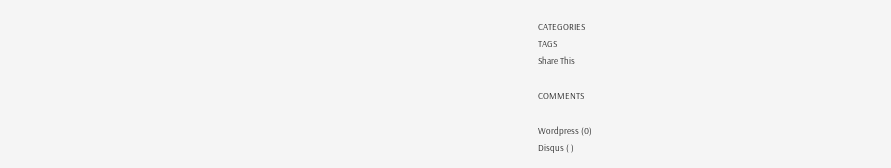CATEGORIES
TAGS
Share This

COMMENTS

Wordpress (0)
Disqus ( )